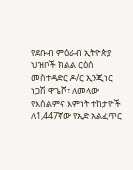የደቡብ ምዕራብ ኢትዮጵያ ህዝቦች ክልል ርዕሰ መስተዳድር ዶ/ር ኢንጂነር ነጋሽ ዋጌሾ፣ ለመላው የእስልምና እምነት ተከታዮች ለ1,447ኛው የኢድ አልፈጥር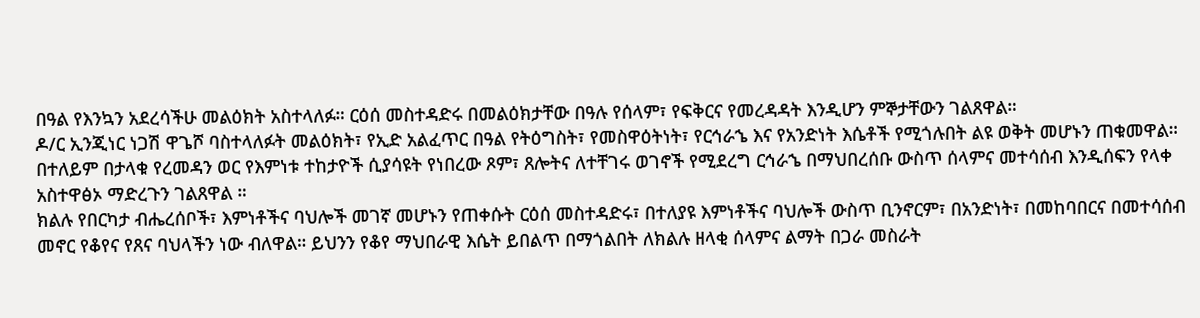በዓል የእንኳን አደረሳችሁ መልዕክት አስተላለፉ። ርዕሰ መስተዳድሩ በመልዕክታቸው በዓሉ የሰላም፣ የፍቅርና የመረዳዳት እንዲሆን ምኞታቸውን ገልጸዋል።
ዶ/ር ኢንጂነር ነጋሽ ዋጌሾ ባስተላለፉት መልዕክት፣ የኢድ አልፈጥር በዓል የትዕግስት፣ የመስዋዕትነት፣ የርኅራኄ እና የአንድነት እሴቶች የሚጎሉበት ልዩ ወቅት መሆኑን ጠቁመዋል። በተለይም በታላቁ የረመዳን ወር የእምነቱ ተከታዮች ሲያሳዩት የነበረው ጾም፣ ጸሎትና ለተቸገሩ ወገኖች የሚደረግ ርኅራኄ በማህበረሰቡ ውስጥ ሰላምና መተሳሰብ እንዲሰፍን የላቀ አስተዋፅኦ ማድረጉን ገልጸዋል ።
ክልሉ የበርካታ ብሔረሰቦች፣ እምነቶችና ባህሎች መገኛ መሆኑን የጠቀሱት ርዕሰ መስተዳድሩ፣ በተለያዩ እምነቶችና ባህሎች ውስጥ ቢንኖርም፣ በአንድነት፣ በመከባበርና በመተሳሰብ መኖር የቆየና የጸና ባህላችን ነው ብለዋል። ይህንን የቆየ ማህበራዊ እሴት ይበልጥ በማጎልበት ለክልሉ ዘላቂ ሰላምና ልማት በጋራ መስራት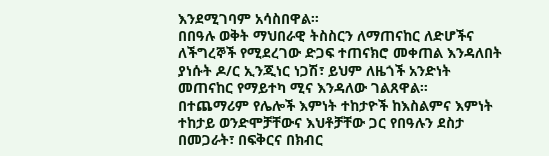እንደሚገባም አሳስበዋል።
በበዓሉ ወቅት ማህበራዊ ትስስርን ለማጠናከር ለድሆችና ለችግረኞች የሚደረገው ድጋፍ ተጠናክሮ መቀጠል እንዳለበት ያነሱት ዶ/ር ኢንጂነር ነጋሽ፣ ይህም ለዜጎች አንድነት መጠናከር የማይተካ ሚና እንዳለው ገልጸዋል።
በተጨማሪም የሌሎች እምነት ተከታዮች ከእስልምና እምነት ተከታይ ወንድሞቻቸውና እህቶቻቸው ጋር የበዓሉን ደስታ በመጋራት፣ በፍቅርና በክብር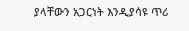ያላቸውን አጋርነት እንዲያሳዩ ጥሪ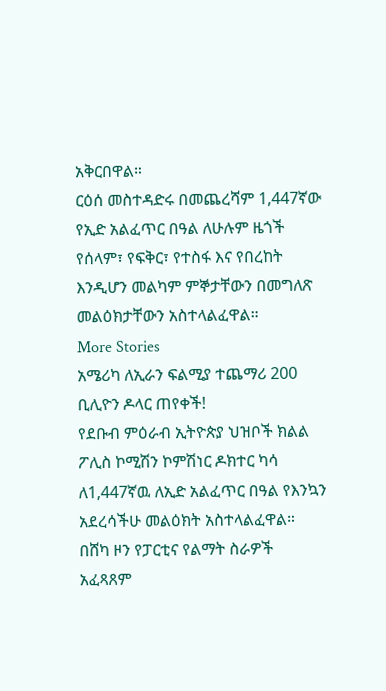አቅርበዋል።
ርዕሰ መስተዳድሩ በመጨረሻም 1,447ኛው የኢድ አልፈጥር በዓል ለሁሉም ዜጎች የሰላም፣ የፍቅር፣ የተስፋ እና የበረከት እንዲሆን መልካም ምኞታቸውን በመግለጽ መልዕክታቸውን አስተላልፈዋል።
More Stories
አሜሪካ ለኢራን ፍልሚያ ተጨማሪ 200 ቢሊዮን ዶላር ጠየቀች!
የደቡብ ምዕራብ ኢትዮጵያ ህዝቦች ክልል ፖሊስ ኮሚሽን ኮምሽነር ዶክተር ካሳ ለ1,447ኛዉ ለኢድ አልፈጥር በዓል የእንኳን አደረሳችሁ መልዕክት አስተላልፈዋል።
በሸካ ዞን የፓርቲና የልማት ስራዎች አፈጻጸም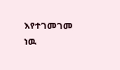እየተገመገመ ነዉ